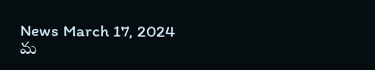News March 17, 2024
మ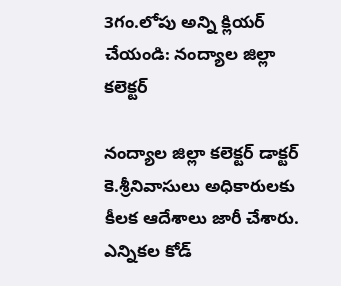3గం.లోపు అన్ని క్లియర్ చేయండి: నంద్యాల జిల్లా కలెక్టర్

నంద్యాల జిల్లా కలెక్టర్ డాక్టర్ కె.శ్రీనివాసులు అధికారులకు కీలక ఆదేశాలు జారీ చేశారు. ఎన్నికల కోడ్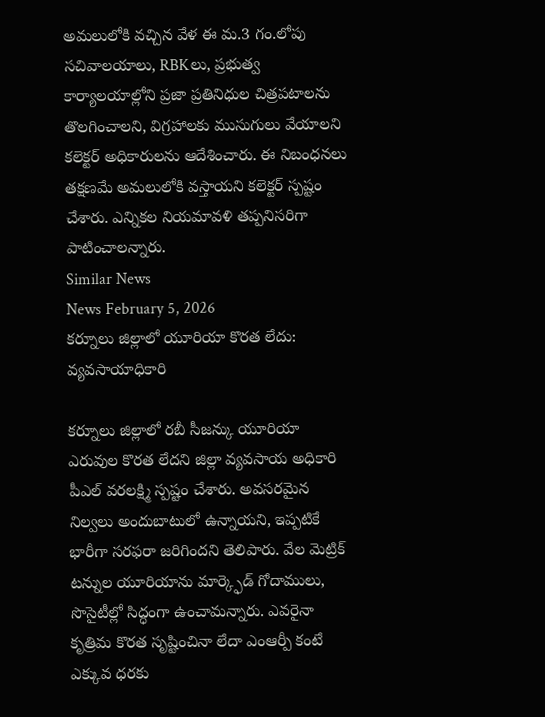అమలులోకి వచ్చిన వేళ ఈ మ.3 గం.లోపు సచివాలయాలు, RBKలు, ప్రభుత్వ కార్యాలయాల్లోని ప్రజా ప్రతినిధుల చిత్రపటాలను తొలగించాలని, విగ్రహాలకు ముసుగులు వేయాలని కలెక్టర్ అధికారులను ఆదేశించారు. ఈ నిబంధనలు తక్షణమే అమలులోకి వస్తాయని కలెక్టర్ స్పష్టం చేశారు. ఎన్నికల నియమావళి తప్పనిసరిగా పాటించాలన్నారు.
Similar News
News February 5, 2026
కర్నూలు జిల్లాలో యూరియా కొరత లేదు: వ్యవసాయాధికారి

కర్నూలు జిల్లాలో రబీ సీజన్కు యూరియా ఎరువుల కొరత లేదని జిల్లా వ్యవసాయ అధికారి పీఎల్ వరలక్ష్మి స్పష్టం చేశారు. అవసరమైన నిల్వలు అందుబాటులో ఉన్నాయని, ఇప్పటికే భారీగా సరఫరా జరిగిందని తెలిపారు. వేల మెట్రిక్ టన్నుల యూరియాను మార్క్ఫెడ్ గోదాములు, సొసైటీల్లో సిద్ధంగా ఉంచామన్నారు. ఎవరైనా కృత్రిమ కొరత సృష్టించినా లేదా ఎంఆర్పీ కంటే ఎక్కువ ధరకు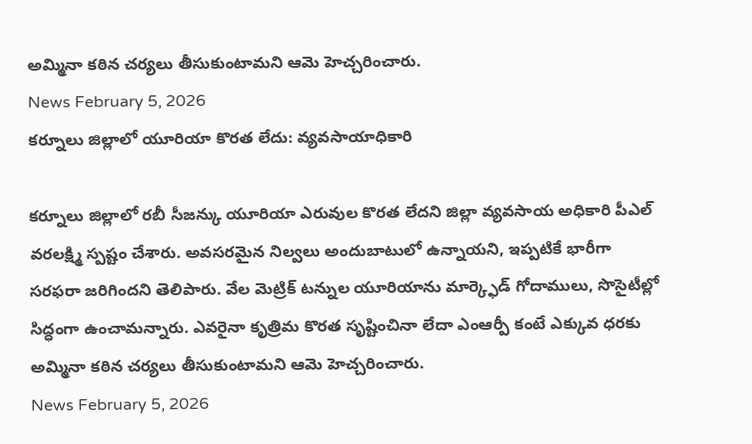అమ్మినా కఠిన చర్యలు తీసుకుంటామని ఆమె హెచ్చరించారు.
News February 5, 2026
కర్నూలు జిల్లాలో యూరియా కొరత లేదు: వ్యవసాయాధికారి

కర్నూలు జిల్లాలో రబీ సీజన్కు యూరియా ఎరువుల కొరత లేదని జిల్లా వ్యవసాయ అధికారి పీఎల్ వరలక్ష్మి స్పష్టం చేశారు. అవసరమైన నిల్వలు అందుబాటులో ఉన్నాయని, ఇప్పటికే భారీగా సరఫరా జరిగిందని తెలిపారు. వేల మెట్రిక్ టన్నుల యూరియాను మార్క్ఫెడ్ గోదాములు, సొసైటీల్లో సిద్ధంగా ఉంచామన్నారు. ఎవరైనా కృత్రిమ కొరత సృష్టించినా లేదా ఎంఆర్పీ కంటే ఎక్కువ ధరకు అమ్మినా కఠిన చర్యలు తీసుకుంటామని ఆమె హెచ్చరించారు.
News February 5, 2026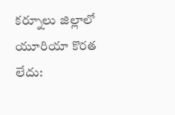కర్నూలు జిల్లాలో యూరియా కొరత లేదు: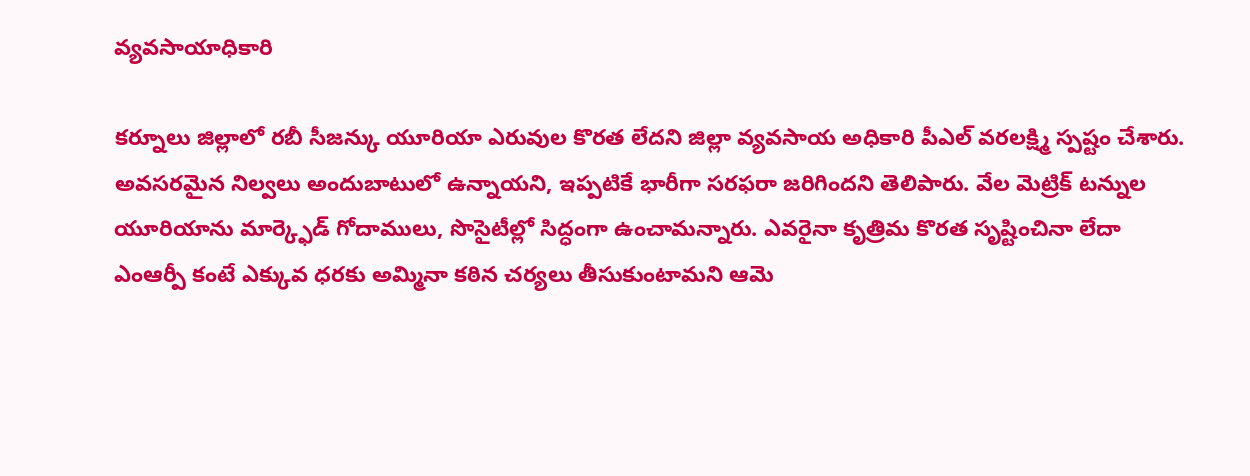వ్యవసాయాధికారి

కర్నూలు జిల్లాలో రబీ సీజన్కు యూరియా ఎరువుల కొరత లేదని జిల్లా వ్యవసాయ అధికారి పీఎల్ వరలక్ష్మి స్పష్టం చేశారు. అవసరమైన నిల్వలు అందుబాటులో ఉన్నాయని, ఇప్పటికే భారీగా సరఫరా జరిగిందని తెలిపారు. వేల మెట్రిక్ టన్నుల యూరియాను మార్క్ఫెడ్ గోదాములు, సొసైటీల్లో సిద్ధంగా ఉంచామన్నారు. ఎవరైనా కృత్రిమ కొరత సృష్టించినా లేదా ఎంఆర్పీ కంటే ఎక్కువ ధరకు అమ్మినా కఠిన చర్యలు తీసుకుంటామని ఆమె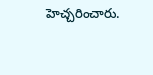హెచ్చరించారు.